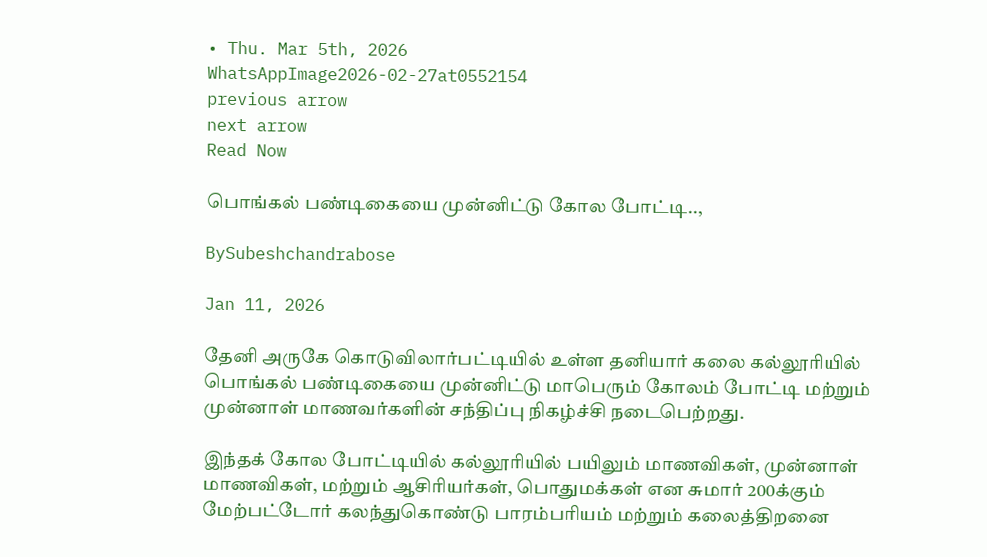• Thu. Mar 5th, 2026
WhatsAppImage2026-02-27at0552154
previous arrow
next arrow
Read Now

பொங்கல் பண்டிகையை முன்னிட்டு கோல போட்டி..,

BySubeshchandrabose

Jan 11, 2026

தேனி அருகே கொடுவிலார்பட்டியில் உள்ள தனியார் கலை கல்லூரியில் பொங்கல் பண்டிகையை முன்னிட்டு மாபெரும் கோலம் போட்டி மற்றும் முன்னாள் மாணவர்களின் சந்திப்பு நிகழ்ச்சி நடைபெற்றது.

இந்தக் கோல போட்டியில் கல்லூரியில் பயிலும் மாணவிகள், முன்னாள் மாணவிகள், மற்றும் ஆசிரியர்கள், பொதுமக்கள் என சுமார் 200க்கும் மேற்பட்டோர் கலந்துகொண்டு பாரம்பரியம் மற்றும் கலைத்திறனை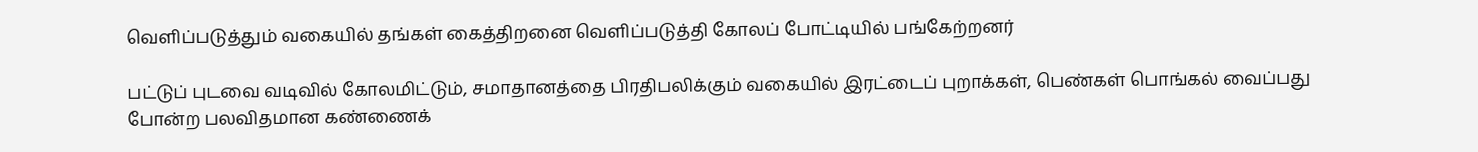வெளிப்படுத்தும் வகையில் தங்கள் கைத்திறனை வெளிப்படுத்தி கோலப் போட்டியில் பங்கேற்றனர்

பட்டுப் புடவை வடிவில் கோலமிட்டும், சமாதானத்தை பிரதிபலிக்கும் வகையில் இரட்டைப் புறாக்கள், பெண்கள் பொங்கல் வைப்பது போன்ற பலவிதமான கண்ணைக்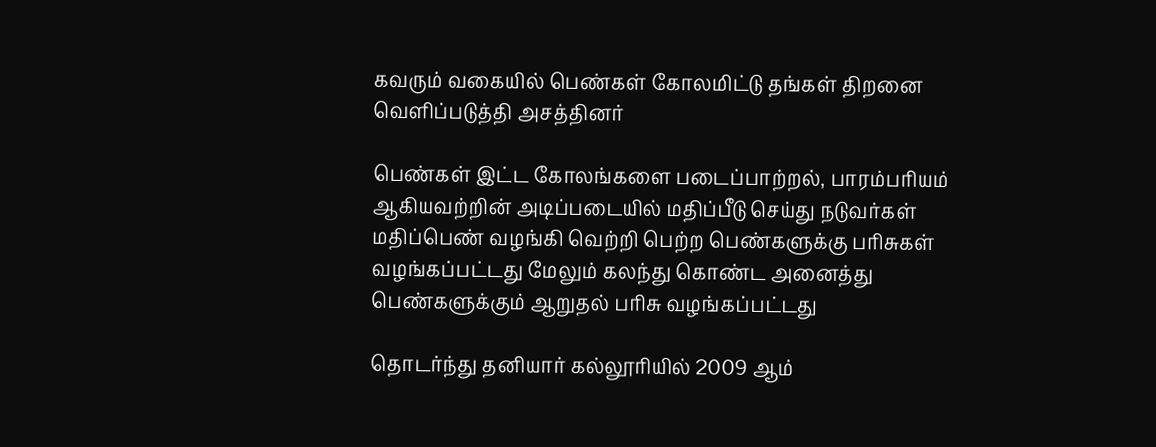கவரும் வகையில் பெண்கள் கோலமிட்டு தங்கள் திறனை வெளிப்படுத்தி அசத்தினர்

பெண்கள் இட்ட கோலங்களை படைப்பாற்றல், பாரம்பரியம் ஆகியவற்றின் அடிப்படையில் மதிப்பீடு செய்து நடுவர்கள் மதிப்பெண் வழங்கி வெற்றி பெற்ற பெண்களுக்கு பரிசுகள் வழங்கப்பட்டது மேலும் கலந்து கொண்ட அனைத்து பெண்களுக்கும் ஆறுதல் பரிசு வழங்கப்பட்டது

தொடர்ந்து தனியார் கல்லூரியில் 2009 ஆம்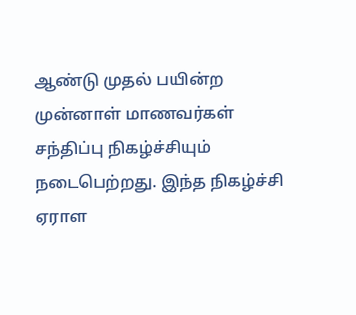ஆண்டு முதல் பயின்ற முன்னாள் மாணவர்கள் சந்திப்பு நிகழ்ச்சியும் நடைபெற்றது. இந்த நிகழ்ச்சி ஏராள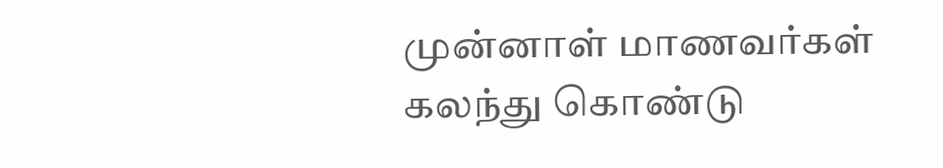முன்னாள் மாணவர்கள் கலந்து கொண்டு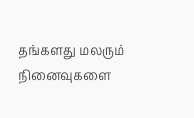தங்களது மலரும் நினைவுகளை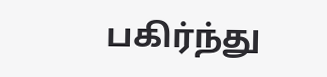பகிர்ந்து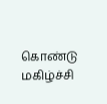கொண்டு மகிழ்ச்சி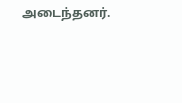அடைந்தனர்.